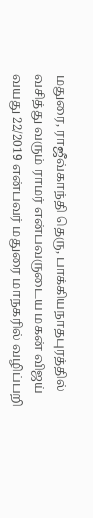மதுரை, ராஜீவ்காந்தி தெரு, பாக்கியநாதபுரத்தில் வசித்து வரும் ராமர் என்பவருடைய மகன் விஜய் வயது 22/2019 என்பவர் மதுரை மாநகரில் வழிப்பறி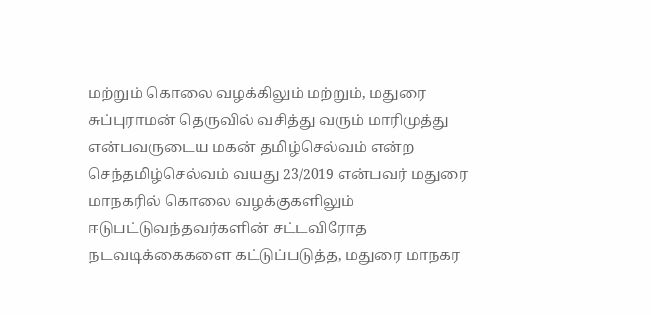மற்றும் கொலை வழக்கிலும் மற்றும், மதுரை சுப்புராமன் தெருவில் வசித்து வரும் மாரிமுத்து என்பவருடைய மகன் தமிழ்செல்வம் என்ற செந்தமிழ்செல்வம் வயது 23/2019 என்பவர் மதுரை மாநகரில் கொலை வழக்குகளிலும் ஈடுபட்டுவந்தவர்களின் சட்டவிரோத நடவடிக்கைகளை கட்டுப்படுத்த, மதுரை மாநகர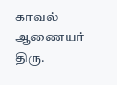காவல் ஆணையர் திரு.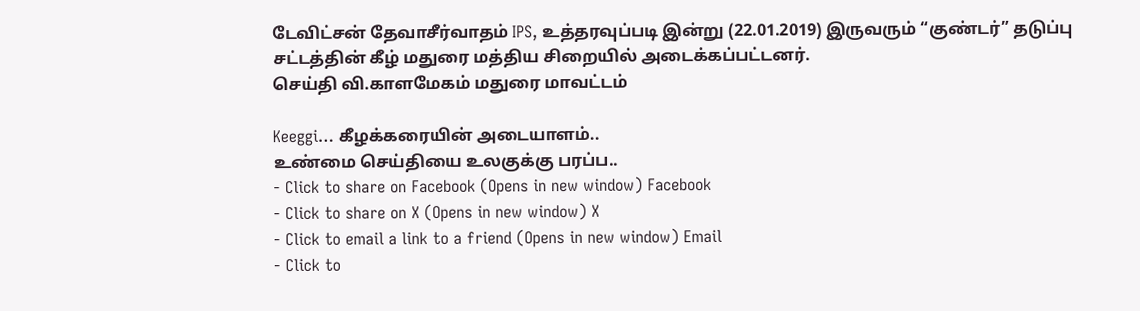டேவிட்சன் தேவாசீர்வாதம் IPS, உத்தரவுப்படி இன்று (22.01.2019) இருவரும் “குண்டர்” தடுப்பு சட்டத்தின் கீழ் மதுரை மத்திய சிறையில் அடைக்கப்பட்டனர்.
செய்தி வி.காளமேகம் மதுரை மாவட்டம்

Keeggi… கீழக்கரையின் அடையாளம்..
உண்மை செய்தியை உலகுக்கு பரப்ப..
- Click to share on Facebook (Opens in new window) Facebook
- Click to share on X (Opens in new window) X
- Click to email a link to a friend (Opens in new window) Email
- Click to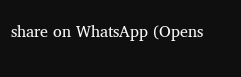share on WhatsApp (Opens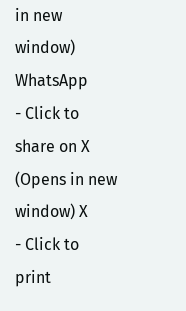in new window) WhatsApp
- Click to share on X (Opens in new window) X
- Click to print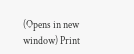(Opens in new window) Print